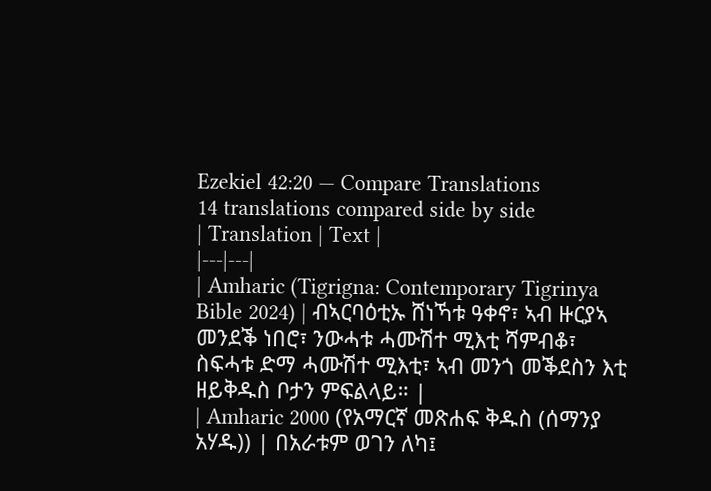Ezekiel 42:20 — Compare Translations
14 translations compared side by side
| Translation | Text |
|---|---|
| Amharic (Tigrigna: Contemporary Tigrinya Bible 2024) | ብኣርባዕቲኡ ሸነኻቱ ዓቀኖ፣ ኣብ ዙርያኣ መንደቕ ነበሮ፣ ንውሓቱ ሓሙሽተ ሚእቲ ሻምብቆ፣ ስፍሓቱ ድማ ሓሙሽተ ሚእቲ፣ ኣብ መንጎ መቕደስን እቲ ዘይቅዱስ ቦታን ምፍልላይ። |
| Amharic 2000 (የአማርኛ መጽሐፍ ቅዱስ (ሰማንያ አሃዱ)) | በአራቱም ወገን ለካ፤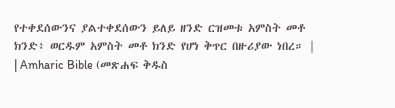የተቀደሰውንና ያልተቀደሰውን ይለይ ዘንድ ርዝመቱ አምስት መቶ ክንድ፥ ወርዱም አምስት መቶ ክንድ የሆነ ቅጥር በዙሪያው ነበረ። |
| Amharic Bible (መጽሐፍ ቅዱስ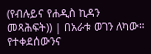(የብሉይና የሐዲስ ኪዳን መጻሕፍት)) | በአራቱ ወገን ለካው። የተቀደሰውንና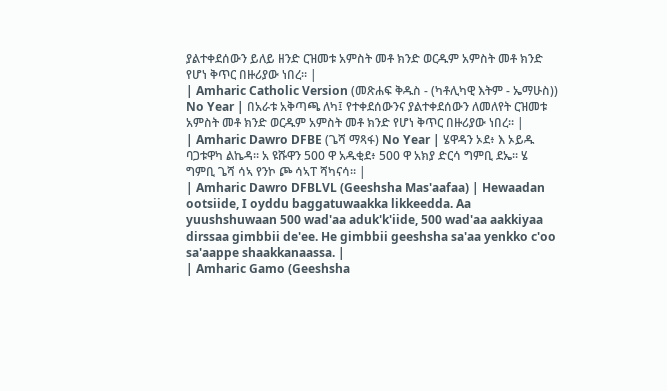ያልተቀደሰውን ይለይ ዘንድ ርዝመቱ አምስት መቶ ክንድ ወርዱም አምስት መቶ ክንድ የሆነ ቅጥር በዙሪያው ነበረ። |
| Amharic Catholic Version (መጽሐፍ ቅዱስ - (ካቶሊካዊ እትም - ኤማሁስ)) No Year | በአራቱ አቅጣጫ ለካ፤ የተቀደሰውንና ያልተቀደሰውን ለመለየት ርዝመቱ አምስት መቶ ክንድ ወርዱም አምስት መቶ ክንድ የሆነ ቅጥር በዙሪያው ነበረ። |
| Amharic Dawro DFBE (ጌሻ ማጻፋ) No Year | ሄዋዳን ኦደ፥ እ ኦይዱ ባጋቱዋካ ልኬዳ። አ ዩሹዋን 500 ዋ አዱቂደ፥ 500 ዋ አክያ ድርሳ ግምቢ ደኤ። ሄ ግምቢ ጌሻ ሳኣ የንኮ ጮ ሳኣፐ ሻካናሳ። |
| Amharic Dawro DFBLVL (Geeshsha Mas'aafaa) | Hewaadan ootsiide, I oyddu baggatuwaakka likkeedda. Aa yuushshuwaan 500 wad'aa aduk'k'iide, 500 wad'aa aakkiyaa dirssaa gimbbii de'ee. He gimbbii geeshsha sa'aa yenkko c'oo sa'aappe shaakkanaassa. |
| Amharic Gamo (Geeshsha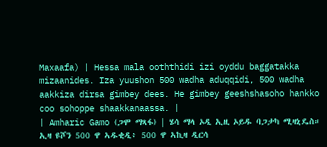Maxaafa) | Hessa mala ooththidi izi oyddu baggatakka mizaanides. Iza yuushon 500 wadha aduqqidi, 500 wadha aakkiza dirsa gimbey dees. He gimbey geeshshasoho hankko coo sohoppe shaakkanaassa. |
| Amharic Gamo (ጋሞ ማጻፋ) | ሄሳ ማላ ኦዲ ኢዚ ኦይዱ ባጋታካ ሚዛኒዴስ። ኢዛ ዩሾን 500 ዋ ኣዱቂዲ፥ 500 ዋ ኣኪዛ ዲርሳ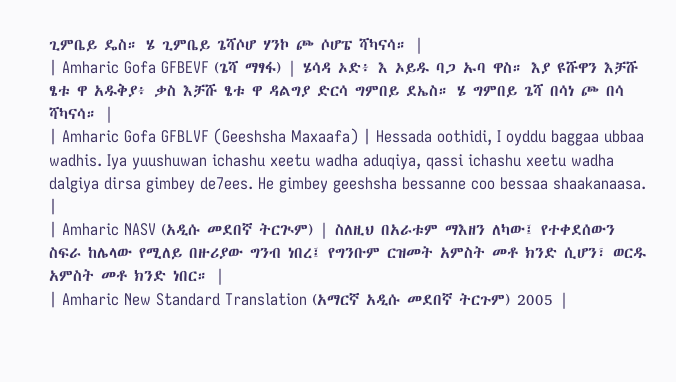ጊምቤይ ዴስ። ሄ ጊምቤይ ጌሻሶሆ ሃንኮ ጮ ሶሆፔ ሻካናሳ። |
| Amharic Gofa GFBEVF (ጌሻ ማፃፋ) | ሄሳዳ ኦድ፥ እ ኦይዱ ባጋ ኡባ ዋስ። እያ ዩሹዋን እቻሹ ፄቱ ዋ አዱቅያ፥ ቃስ እቻሹ ፄቱ ዋ ዳልግያ ድርሳ ግምበይ ደኤስ። ሄ ግምበይ ጌሻ በሳነ ጮ በሳ ሻካናሳ። |
| Amharic Gofa GFBLVF (Geeshsha Maxaafa) | Hessada oothidi, I oyddu baggaa ubbaa wadhis. Iya yuushuwan ichashu xeetu wadha aduqiya, qassi ichashu xeetu wadha dalgiya dirsa gimbey de7ees. He gimbey geeshsha bessanne coo bessaa shaakanaasa. |
| Amharic NASV (አዲሱ መደበኛ ትርጒም) | ስለዚህ በአራቱም ማእዘን ለካው፤ የተቀደሰውን ስፍራ ከሌላው የሚለይ በዙሪያው ግንብ ነበረ፤ የግንቡም ርዝመት አምስት መቶ ክንድ ሲሆን፣ ወርዱ አምስት መቶ ክንድ ነበር። |
| Amharic New Standard Translation (አማርኛ አዲሱ መደበኛ ትርጉም) 2005 |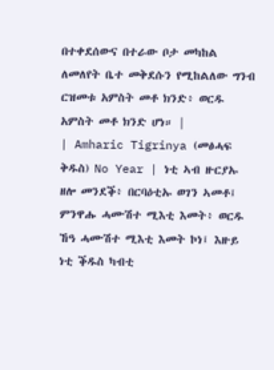በተቀደሰውና በተራው ቦታ መካከል ለመለየት ቤተ መቅደሱን የሚከልለው ግንብ ርዝመቱ አምስት መቶ ክንድ፥ ወርዱ አምስት መቶ ክንድ ሆነ። |
| Amharic Tigrinya (መፅሓፍ ቅዱስ) No Year | ነቲ ኣብ ዙርያኡ ዘሎ መንደቕ፥ በርባዕቲኡ ወገን ኣመቶ፤ ምንዋሑ ሓሙሽተ ሚእቲ እመት፥ ወርዱ ኸዓ ሓሙሽተ ሚእቲ እመት ኮነ፤ እዙይ ነቲ ቕዱስ ካብቲ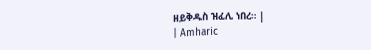ዘይቅዱስ ዝፈሊ ነበረ። |
| Amharic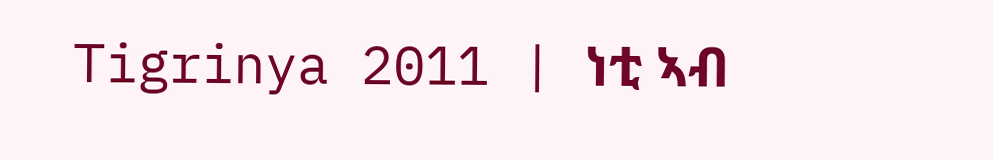Tigrinya 2011 | ነቲ ኣብ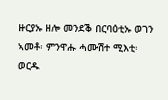ዙርያኡ ዘሎ መንደቕ በርባዕቲኡ ወገን ኣመቶ፡ ምንዋሑ ሓሙሽተ ሚእቲ፡ ወርዱ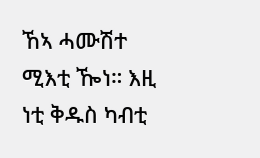ኸኣ ሓሙሽተ ሚእቲ ዀነ። እዚ ነቲ ቅዱስ ካብቲ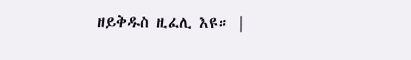ዘይቅዱስ ዚፈሊ እዩ። |